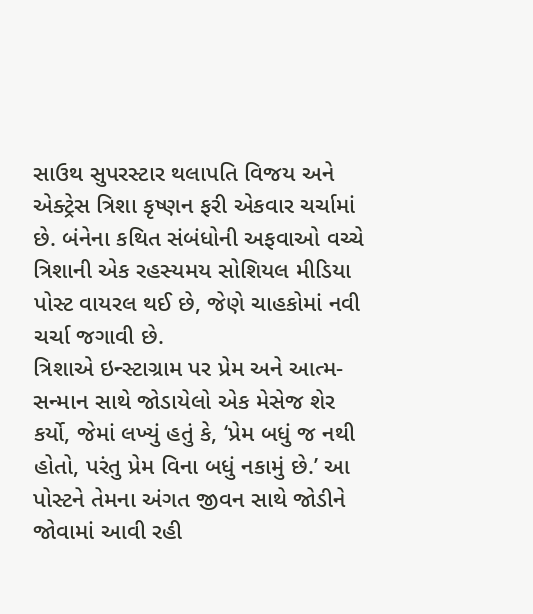સાઉથ સુપરસ્ટાર થલાપતિ વિજય અને એક્ટ્રેસ ત્રિશા કૃષ્ણન ફરી એકવાર ચર્ચામાં છે. બંનેના કથિત સંબંધોની અફવાઓ વચ્ચે ત્રિશાની એક રહસ્યમય સોશિયલ મીડિયા પોસ્ટ વાયરલ થઈ છે, જેણે ચાહકોમાં નવી ચર્ચા જગાવી છે.
ત્રિશાએ ઇન્સ્ટાગ્રામ પર પ્રેમ અને આત્મ-સન્માન સાથે જોડાયેલો એક મેસેજ શેર કર્યો, જેમાં લખ્યું હતું કે, ‘પ્રેમ બધું જ નથી હોતો, પરંતુ પ્રેમ વિના બધું નકામું છે.’ આ પોસ્ટને તેમના અંગત જીવન સાથે જોડીને જોવામાં આવી રહી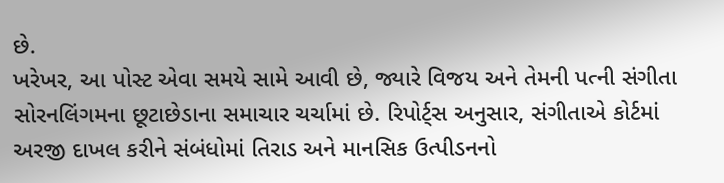છે.
ખરેખર, આ પોસ્ટ એવા સમયે સામે આવી છે, જ્યારે વિજય અને તેમની પત્ની સંગીતા સોરનલિંગમના છૂટાછેડાના સમાચાર ચર્ચામાં છે. રિપોર્ટ્સ અનુસાર, સંગીતાએ કોર્ટમાં અરજી દાખલ કરીને સંબંધોમાં તિરાડ અને માનસિક ઉત્પીડનનો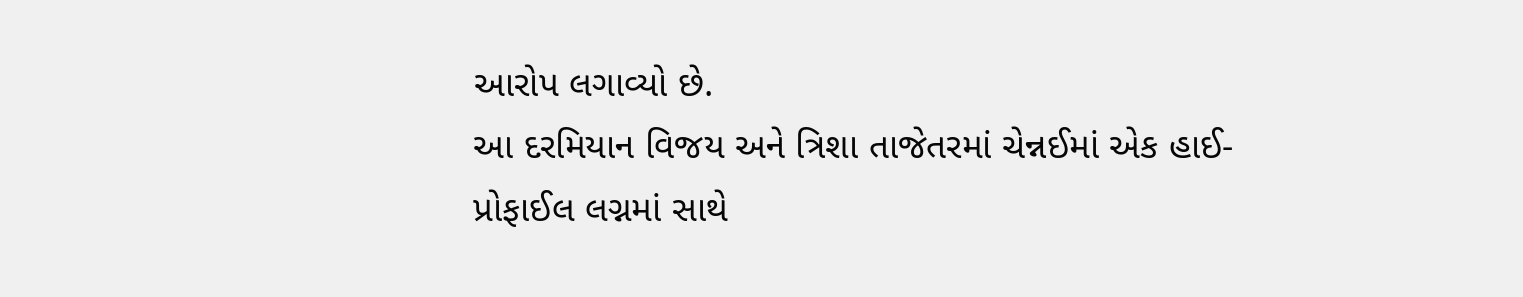આરોપ લગાવ્યો છે.
આ દરમિયાન વિજય અને ત્રિશા તાજેતરમાં ચેન્નઈમાં એક હાઈ-પ્રોફાઈલ લગ્નમાં સાથે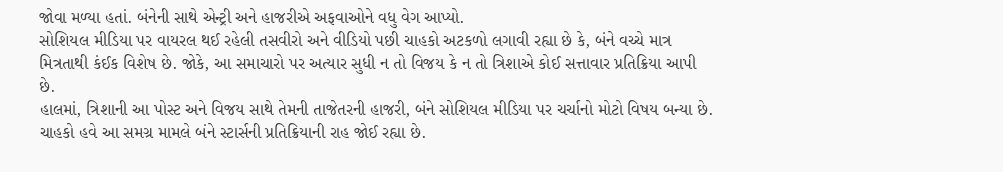જોવા મળ્યા હતાં. બંનેની સાથે એન્ટ્રી અને હાજરીએ અફવાઓને વધુ વેગ આપ્યો.
સોશિયલ મીડિયા પર વાયરલ થઈ રહેલી તસવીરો અને વીડિયો પછી ચાહકો અટકળો લગાવી રહ્યા છે કે, બંને વચ્ચે માત્ર મિત્રતાથી કંઈક વિશેષ છે. જોકે, આ સમાચારો પર અત્યાર સુધી ન તો વિજય કે ન તો ત્રિશાએ કોઈ સત્તાવાર પ્રતિક્રિયા આપી છે.
હાલમાં, ત્રિશાની આ પોસ્ટ અને વિજય સાથે તેમની તાજેતરની હાજરી, બંને સોશિયલ મીડિયા પર ચર્ચાનો મોટો વિષય બન્યા છે. ચાહકો હવે આ સમગ્ર મામલે બંને સ્ટાર્સની પ્રતિક્રિયાની રાહ જોઈ રહ્યા છે.